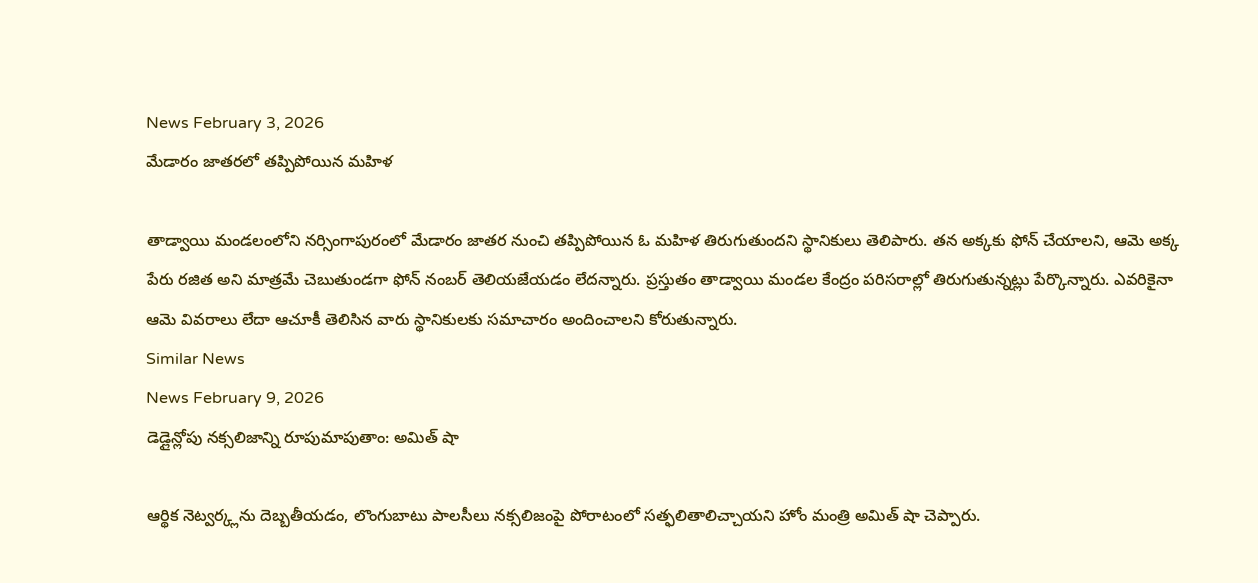News February 3, 2026
మేడారం జాతరలో తప్పిపోయిన మహిళ

తాడ్వాయి మండలంలోని నర్సింగాపురంలో మేడారం జాతర నుంచి తప్పిపోయిన ఓ మహిళ తిరుగుతుందని స్థానికులు తెలిపారు. తన అక్కకు ఫోన్ చేయాలని, ఆమె అక్క పేరు రజిత అని మాత్రమే చెబుతుండగా ఫోన్ నంబర్ తెలియజేయడం లేదన్నారు. ప్రస్తుతం తాడ్వాయి మండల కేంద్రం పరిసరాల్లో తిరుగుతున్నట్లు పేర్కొన్నారు. ఎవరికైనా ఆమె వివరాలు లేదా ఆచూకీ తెలిసిన వారు స్థానికులకు సమాచారం అందించాలని కోరుతున్నారు.
Similar News
News February 9, 2026
డెడ్లైన్లోపు నక్సలిజాన్ని రూపుమాపుతాం: అమిత్ షా

ఆర్థిక నెట్వర్క్లను దెబ్బతీయడం, లొంగుబాటు పాలసీలు నక్సలిజంపై పోరాటంలో సత్ఫలితాలిచ్చాయని హోం మంత్రి అమిత్ షా చెప్పారు.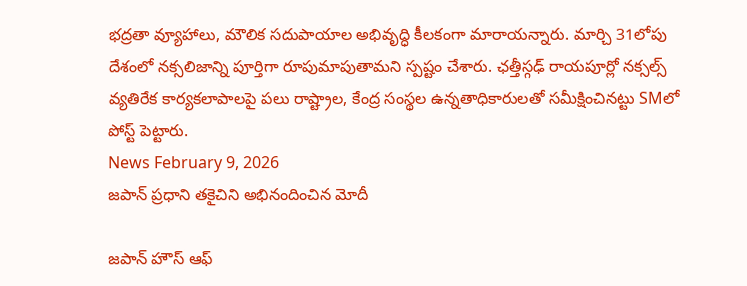భద్రతా వ్యూహాలు, మౌలిక సదుపాయాల అభివృద్ధి కీలకంగా మారాయన్నారు. మార్చి 31లోపు దేశంలో నక్సలిజాన్ని పూర్తిగా రూపుమాపుతామని స్పష్టం చేశారు. ఛత్తీస్గఢ్ రాయపూర్లో నక్సల్స్ వ్యతిరేక కార్యకలాపాలపై పలు రాష్ట్రాల, కేంద్ర సంస్థల ఉన్నతాధికారులతో సమీక్షించినట్టు SMలో పోస్ట్ పెట్టారు.
News February 9, 2026
జపాన్ ప్రధాని తకైచిని అభినందించిన మోదీ

జపాన్ హౌస్ ఆఫ్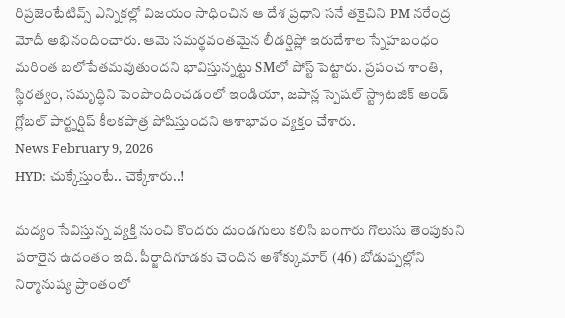రిప్రజెంటేటివ్స్ ఎన్నికల్లో విజయం సాధించిన ఆ దేశ ప్రధాని సనే తకైచిని PM నరేంద్ర మోదీ అభినందించారు. ఆమె సమర్థవంతమైన లీడర్షిప్లో ఇరుదేశాల స్నేహబంధం మరింత బలోపేతమవుతుందని భావిస్తున్నట్టు SMలో పోస్ట్ పెట్టారు. ప్రపంచ శాంతి, స్థిరత్వం, సమృద్ధిని పెంపొందించడంలో ఇండియా, జపాన్ల స్పెషల్ స్ట్రాటజిక్ అండ్ గ్లోబల్ పార్ట్నర్షిప్ కీలకపాత్ర పోషిస్తుందని ఆశాభావం వ్యక్తం చేశారు.
News February 9, 2026
HYD: చుక్కేస్తుంటే.. చెక్కేశారు..!

మద్యం సేవిస్తున్న వ్యక్తి నుంచి కొందరు దుండగులు కలిసి బంగారు గొలుసు తెంపుకుని పరారైన ఉదంతం ఇది. పీర్జాదిగూడకు చెందిన అశోక్కుమార్ (46) బోడుప్పల్లోని నిర్మానుష్య ప్రాంతంలో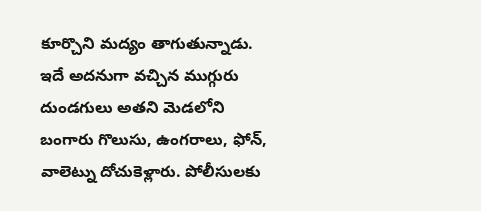కూర్చొని మద్యం తాగుతున్నాడు. ఇదే అదనుగా వచ్చిన ముగ్గురు దుండగులు అతని మెడలోని బంగారు గొలుసు, ఉంగరాలు, ఫోన్, వాలెట్ను దోచుకెళ్లారు. పోలీసులకు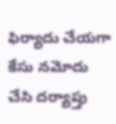ఫిర్యాదు చేయగా కేసు నమోదు చేసి దర్యాప్తు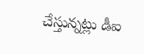చేస్తున్నట్లు డీఐ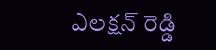ఎలక్షన్ రెడ్డి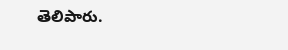తెలిపారు.